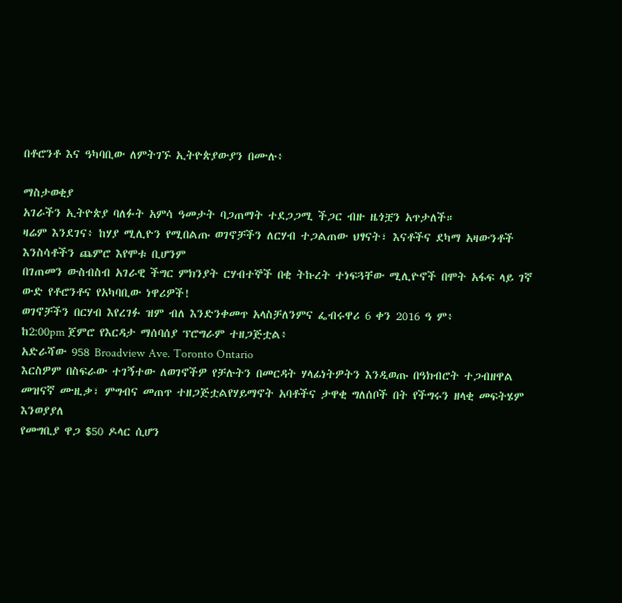በቶሮንቶ እና ዓካባቢው ለምትገኙ ኢትዮጵያውያን በሙሉ፥

ማስታወቂያ
አገራችን ኢትዮጵያ ባለፉት አምሳ ዓመታት ባጋጠማት ተደጋጋሚ ችጋር ብዙ ዜጎቿን አጥታለች።
ዛሬም እንደገና፥ ከሃያ ሚሊዮን የሚበልጡ ወገኖቻችን ለርሃብ ተጋልጠው ህፃናት፣ እናቶችና ደካማ አዛውንቶች እንስሳቶችን ጨምሮ እየሞቱ ቢሆንም
በገጠመን ውስብስብ አገራዊ ችግር ምክንያት ርሃብተኞች በቂ ትኩረት ተነፍጓቸው ሚሊዮኖች በሞት አፋፍ ላይ ገኛ
ውድ የቶሮንቶና የአካባቢው ነዋሪዎች!
ወገኖቻችን በርሃብ እየረገፉ ዝም ብለ እንድንቀመጥ አላስቻለንምና ፌብሩዋሪ 6 ቀን 2016 ዓ ም፥
ከ2:00pm ጀምሮ የእርዳታ ማሰባሰያ ፕሮግራም ተዘጋጅቷል፥
አድራሻው 958 Broadview Ave. Toronto Ontario
እርስዎም በስፍራው ተገኝተው ለወገኖችዎ የቻሉትን በመርዳት ሃላፊነትዎትን እንዲወጡ በዓክብሮት ተጋብዘዋል
መዝናኛ ሙዚቃ፣ ምግብና መጠጥ ተዘጋጅቷልየሃይማኖት አባቶችና ታዋቂ ግለሰቦች በት የችግሩን ዘላቂ መፍትሄም እንወያያለ
የመግቢያ ዋጋ $50 ዶላር ሲሆን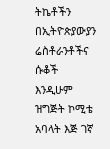ትኬቶችን በኢትዮጵያውያን ሬስቶራንቶችና ሱቆች እንዲሁም ዝግጅት ኮሚቴ አባላት እጅ ገኛ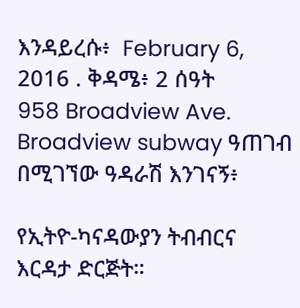እንዳይረሱ፥  February 6, 2016 . ቅዳሜ፥ 2 ሰዓት
958 Broadview Ave. Broadview subway ዓጠገብ በሚገኘው ዓዳራሽ እንገናኝ፥

የኢትዮ-ካናዳውያን ትብብርና እርዳታ ድርጅት።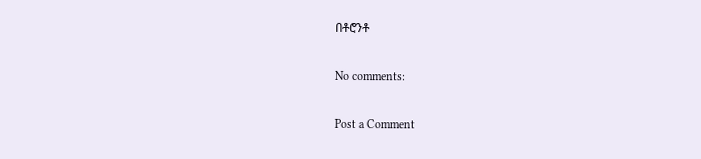በቶሮንቶ

No comments:

Post a Comment